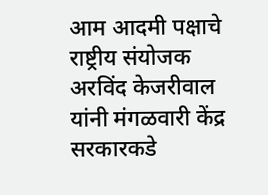आम आदमी पक्षाचे राष्ट्रीय संयोजक अरविंद केजरीवाल यांनी मंगळवारी केंद्र सरकारकडे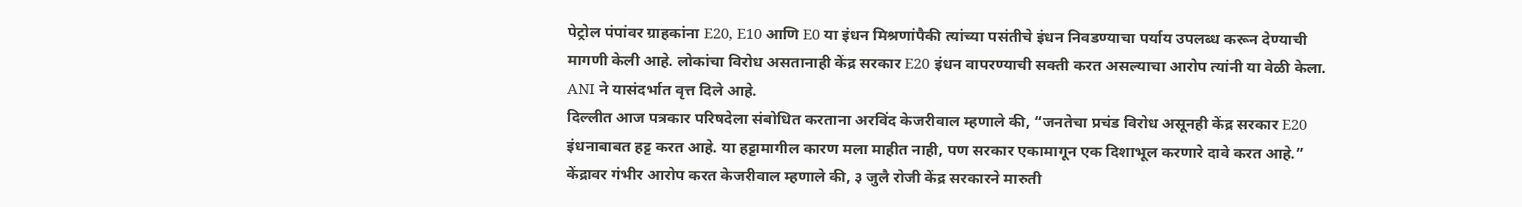पेट्रोल पंपांवर ग्राहकांना E20, E10 आणि E0 या इंधन मिश्रणांपैकी त्यांच्या पसंतीचे इंधन निवडण्याचा पर्याय उपलब्ध करून देण्याची मागणी केली आहे. लोकांचा विरोध असतानाही केंद्र सरकार E20 इंधन वापरण्याची सक्ती करत असल्याचा आरोप त्यांनी या वेळी केला. ANI ने यासंदर्भात वृत्त दिले आहे.
दिल्लीत आज पत्रकार परिषदेला संबोधित करताना अरविंद केजरीवाल म्हणाले की, “जनतेचा प्रचंड विरोध असूनही केंद्र सरकार E20 इंधनाबाबत हट्ट करत आहे. या हट्टामागील कारण मला माहीत नाही, पण सरकार एकामागून एक दिशाभूल करणारे दावे करत आहे.”
केंद्रावर गंभीर आरोप करत केजरीवाल म्हणाले की, ३ जुलै रोजी केंद्र सरकारने मारुती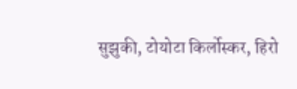सुझुकी, टोयोटा किर्लोस्कर, हिरो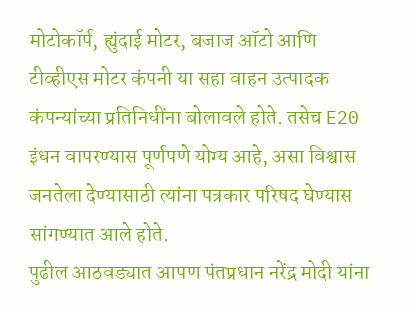मोटोकॉर्प, ह्युंदाई मोटर, बजाज ऑटो आणि टीव्हीएस मोटर कंपनी या सहा वाहन उत्पादक कंपन्यांच्या प्रतिनिधींना बोलावले होते. तसेच E20 इंधन वापरण्यास पूर्णपणे योग्य आहे, असा विश्वास जनतेला देण्यासाठी त्यांना पत्रकार परिषद घेण्यास सांगण्यात आले होते.
पुढील आठवड्यात आपण पंतप्रधान नरेंद्र मोदी यांना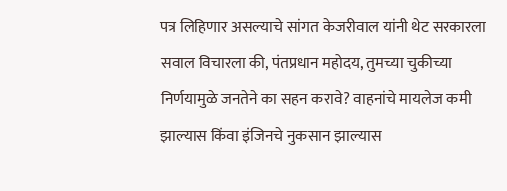पत्र लिहिणार असल्याचे सांगत केजरीवाल यांनी थेट सरकारला सवाल विचारला की, पंतप्रधान महोदय, तुमच्या चुकीच्या निर्णयामुळे जनतेने का सहन करावे? वाहनांचे मायलेज कमी झाल्यास किंवा इंजिनचे नुकसान झाल्यास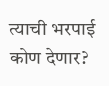त्याची भरपाई कोण देणार?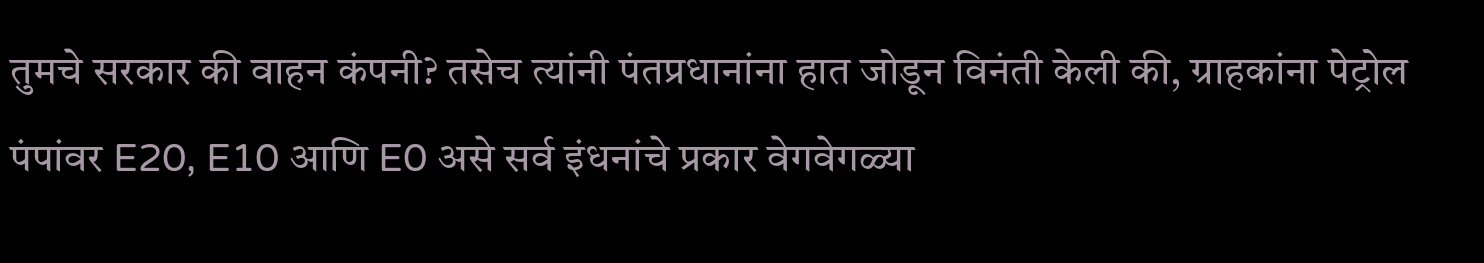तुमचे सरकार की वाहन कंपनी? तसेच त्यांनी पंतप्रधानांना हात जोडून विनंती केली की, ग्राहकांना पेट्रोल पंपांवर E20, E10 आणि E0 असे सर्व इंधनांचे प्रकार वेगवेगळ्या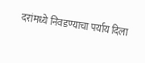दरांमध्ये निवडण्याचा पर्याय दिला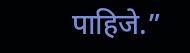पाहिजे.”